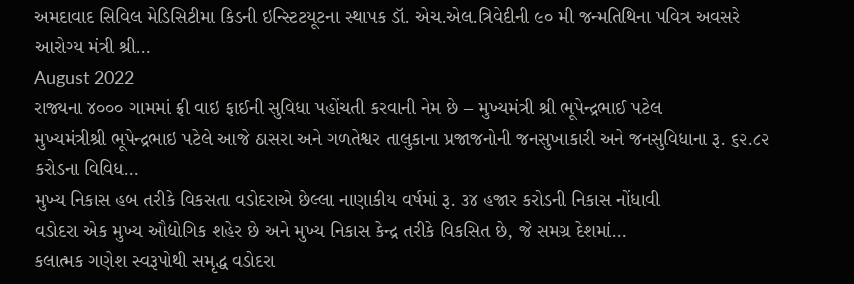અમદાવાદ સિવિલ મેડિસિટીમા કિડની ઇન્સ્ટિટયૂટના સ્થાપક ડૉ. એચ.એલ.ત્રિવેદીની ૯૦ મી જન્મતિથિના પવિત્ર અવસરે આરોગ્ય મંત્રી શ્રી…
August 2022
રાજ્યના ૪૦૦૦ ગામમાં ફ્રી વાઇ ફાઈની સુવિધા પહોંચતી કરવાની નેમ છે – મુખ્યમંત્રી શ્રી ભૂપેન્દ્રભાઈ પટેલ
મુખ્યમંત્રીશ્રી ભૂપેન્દ્રભાઇ પટેલે આજે ઠાસરા અને ગળતેશ્વર તાલુકાના પ્રજાજનોની જનસુખાકારી અને જનસુવિધાના રૂ. ૬૨.૮૨ કરોડના વિવિધ…
મુખ્ય નિકાસ હબ તરીકે વિકસતા વડોદરાએ છેલ્લા નાણાકીય વર્ષમાં રૂ. ૩૪ હજાર કરોડની નિકાસ નોંધાવી
વડોદરા એક મુખ્ય ઔદ્યોગિક શહેર છે અને મુખ્ય નિકાસ કેન્દ્ર તરીકે વિકસિત છે, જે સમગ્ર દેશમાં…
કલાત્મક ગણેશ સ્વરૂપોથી સમૃદ્ધ વડોદરા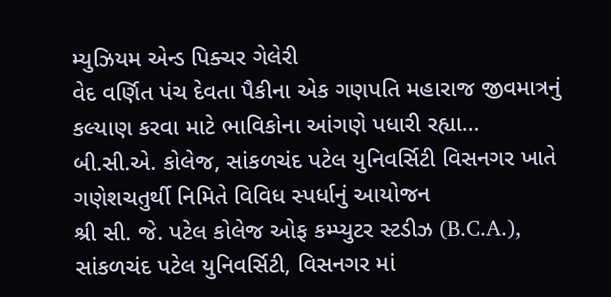મ્યુઝિયમ એન્ડ પિક્ચર ગેલેરી
વેદ વર્ણિત પંચ દેવતા પૈકીના એક ગણપતિ મહારાજ જીવમાત્રનું કલ્યાણ કરવા માટે ભાવિકોના આંગણે પધારી રહ્યા…
બી.સી.એ. કોલેજ, સાંકળચંદ પટેલ યુનિવર્સિટી વિસનગર ખાતે ગણેશચતુર્થી નિમિતે વિવિધ સ્પર્ધાનું આયોજન
શ્રી સી. જે. પટેલ કોલેજ ઓફ કમ્પ્યુટર સ્ટડીઝ (B.C.A.), સાંકળચંદ પટેલ યુનિવર્સિટી, વિસનગર માં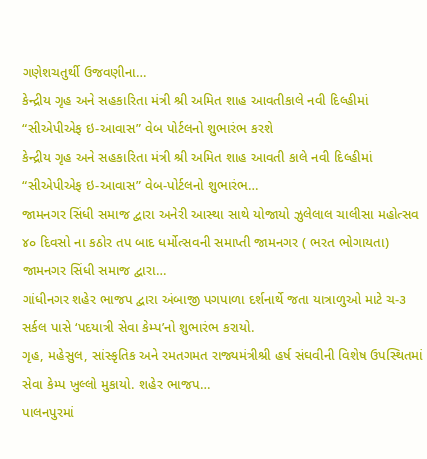ગણેશચતુર્થી ઉજવણીના…
કેન્દ્રીય ગૃહ અને સહકારિતા મંત્રી શ્રી અમિત શાહ આવતીકાલે નવી દિલ્હીમાં “સીએપીએફ ઇ-આવાસ” વેબ પોર્ટલનો શુભારંભ કરશે
કેન્દ્રીય ગૃહ અને સહકારિતા મંત્રી શ્રી અમિત શાહ આવતી કાલે નવી દિલ્હીમાં “સીએપીએફ ઇ-આવાસ” વેબ-પોર્ટલનો શુભારંભ…
જામનગર સિંધી સમાજ દ્વારા અનેરી આસ્થા સાથે યોજાયો ઝુલેલાલ ચાલીસા મહોત્સવ
૪૦ દિવસો ના કઠોર તપ બાદ ધર્મોત્સવની સમાપ્તી જામનગર ( ભરત ભોગાયતા) જામનગર સિંધી સમાજ દ્વારા…
ગાંધીનગર શહેર ભાજપ દ્વારા અંબાજી પગપાળા દર્શનાર્થે જતા યાત્રાળુઓ માટે ચ-૩ સર્કલ પાસે ‘પદયાત્રી સેવા કેમ્પ’નો શુભારંભ કરાયો.
ગૃહ, મહેસુલ, સાંસ્કૃતિક અને રમતગમત રાજ્યમંત્રીશ્રી હર્ષ સંઘવીની વિશેષ ઉપસ્થિતમાં સેવા કેમ્પ ખુલ્લો મુકાયો. શહેર ભાજપ…
પાલનપુરમાં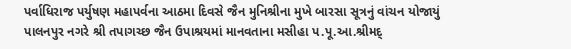પર્વાધિરાજ પર્યુષણ મહાપર્વના આઠમા દિવસે જૈન મુનિશ્રીના મુખે બારસા સૂત્રનું વાંચન યોજાયું
પાલનપુર નગરે શ્રી તપાગચ્છ જૈન ઉપાશ્રયમાં માનવતાના મસીહા પ.પૂ.આ.શ્રીમદ્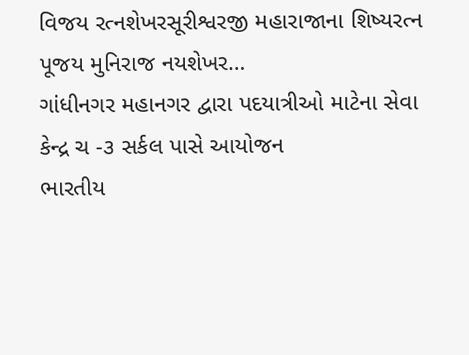વિજય રત્નશેખરસૂરીશ્વરજી મહારાજાના શિષ્યરત્ન પૂજય મુનિરાજ નયશેખર…
ગાંધીનગર મહાનગર દ્વારા પદયાત્રીઓ માટેના સેવા કેન્દ્ર ચ -૩ સર્કલ પાસે આયોજન
ભારતીય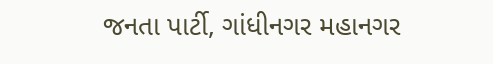જનતા પાર્ટી, ગાંધીનગર મહાનગર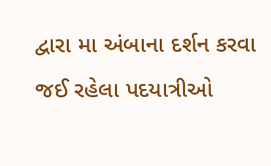દ્વારા મા અંબાના દર્શન કરવા જઈ રહેલા પદયાત્રીઓ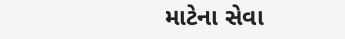માટેના સેવા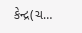કેન્દ્ર(ચ…